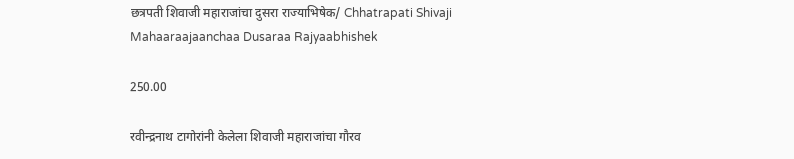छत्रपती शिवाजी महाराजांचा दुसरा राज्याभिषेक/ Chhatrapati Shivaji Mahaaraajaanchaa Dusaraa Rajyaabhishek

250.00

रवीन्द्रनाथ टागोरांनी केलेला शिवाजी महाराजांचा गौरव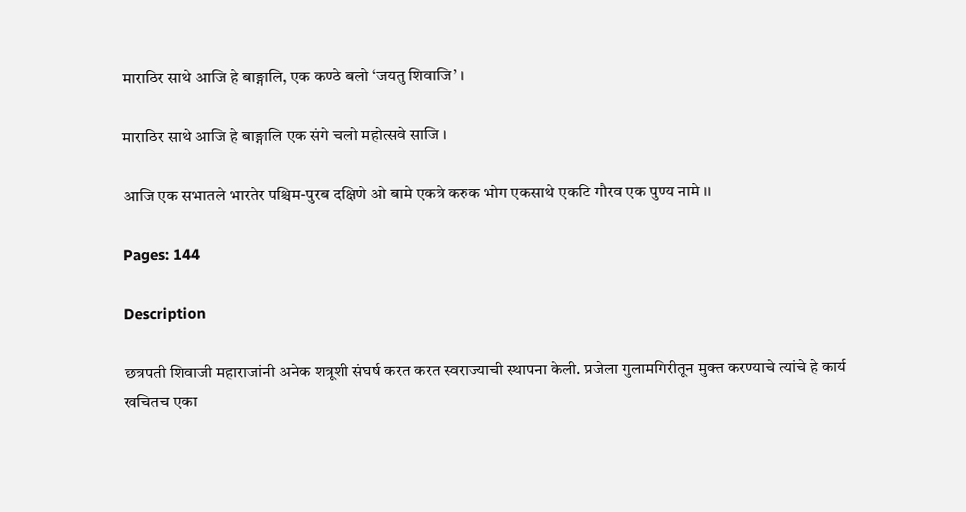माराठिर साथे आजि हे बा‌ङ्गालि, एक कण्ठे बलो ‘जयतु शिवाजि’ ।

माराठिर साथे आजि हे बा‌ङ्गालि एक संगे चलो महोत्सवे साजि ।

आजि एक सभातले भारतेर पश्चिम-पुरब दक्षिणे ओ बामे एकत्रे करुक भोग एकसाथे एकटि गौरव एक पुण्य नामे ।।

Pages: 144

Description

छत्रपती शिवाजी महाराजांनी अनेक शत्रूशी संघर्ष करत करत स्वराज्याची स्थापना केली. प्रजेला गुलामगिरीतून मुक्त करण्याचे त्यांचे हे कार्य खचितच एका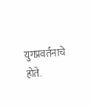युगप्रवर्तनाचे होते.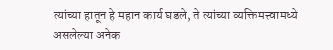त्यांच्या हातून हे महान कार्य घडले, ते त्यांच्या व्यक्तिमत्त्वामध्ये असलेल्या अनेक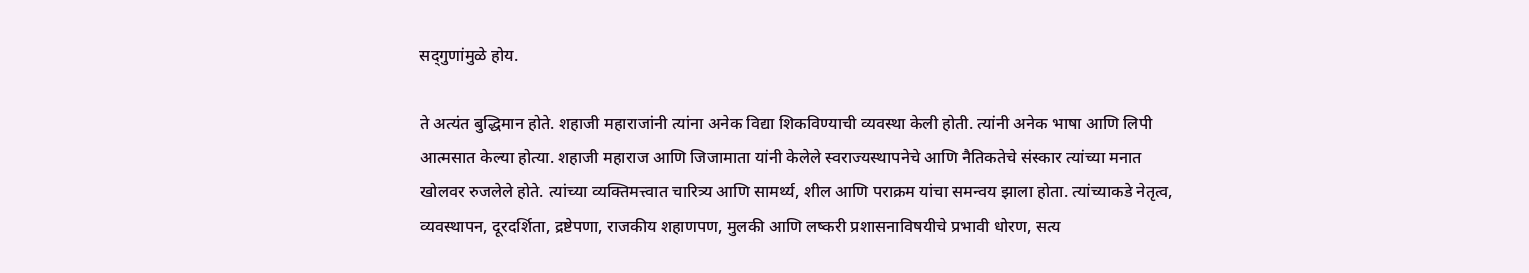सद्‌गुणांमुळे होय.

ते अत्यंत बुद्धिमान होते. शहाजी महाराजांनी त्यांना अनेक विद्या शिकविण्याची व्यवस्था केली होती. त्यांनी अनेक भाषा आणि लिपी आत्मसात केल्या होत्या. शहाजी महाराज आणि जिजामाता यांनी केलेले स्वराज्यस्थापनेचे आणि नैतिकतेचे संस्कार त्यांच्या मनात खोलवर रुजलेले होते. त्यांच्या व्यक्तिमत्त्वात चारित्र्य आणि सामर्थ्य, शील आणि पराक्रम यांचा समन्वय झाला होता. त्यांच्याकडे नेतृत्व, व्यवस्थापन, दूरदर्शिता, द्रष्टेपणा, राजकीय शहाणपण, मुलकी आणि लष्करी प्रशासनाविषयीचे प्रभावी धोरण, सत्य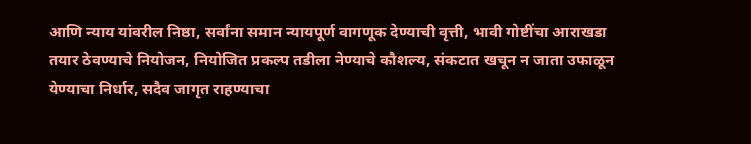आणि न्याय यांवरील निष्ठा, सर्वांना समान न्यायपूर्ण वागणूक देण्याची वृत्ती, भावी गोष्टींचा आराखडा तयार ठेवण्याचे नियोजन, नियोजित प्रकल्प तडीला नेण्याचे कौशल्य, संकटात खचून न जाता उफाळून येण्याचा निर्धार, सदैव जागृत राहण्याचा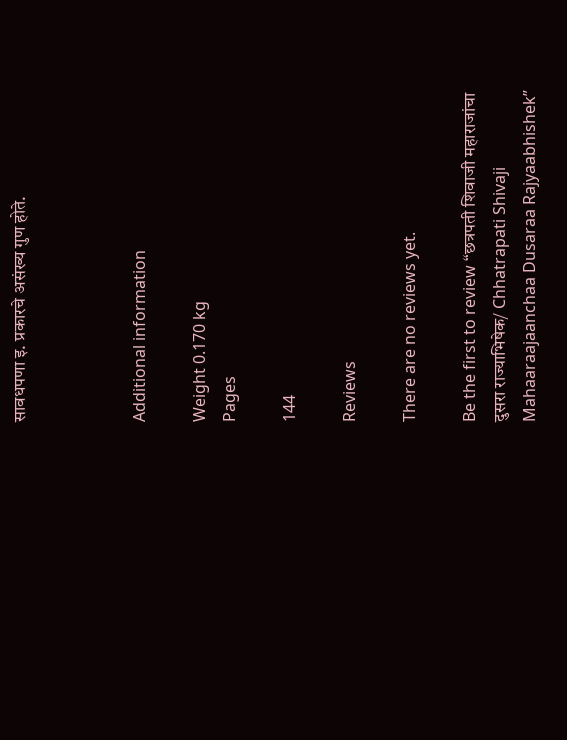सावधपणा इ. प्रकारचे असंख्य गुण होते.



Additional information

Weight 0.170 kg
Pages

144

Reviews

There are no reviews yet.

Be the first to review “छत्रपती शिवाजी महाराजांचा दुसरा राज्याभिषेक/ Chhatrapati Shivaji Mahaaraajaanchaa Dusaraa Rajyaabhishek”